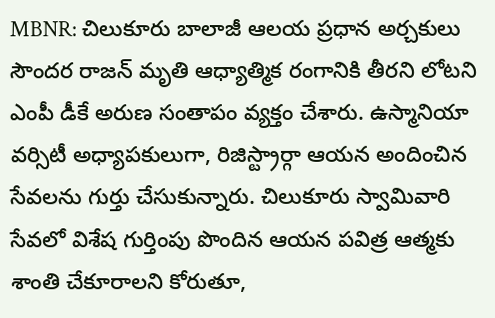MBNR: చిలుకూరు బాలాజీ ఆలయ ప్రధాన అర్చకులు సౌందర రాజన్ మృతి ఆధ్యాత్మిక రంగానికి తీరని లోటని ఎంపీ డీకే అరుణ సంతాపం వ్యక్తం చేశారు. ఉస్మానియా వర్సిటీ అధ్యాపకులుగా, రిజిస్ట్రార్గా ఆయన అందించిన సేవలను గుర్తు చేసుకున్నారు. చిలుకూరు స్వామివారి సేవలో విశేష గుర్తింపు పొందిన ఆయన పవిత్ర ఆత్మకు శాంతి చేకూరాలని కోరుతూ,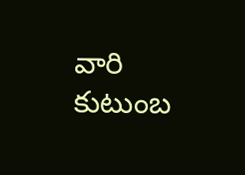వారి కుటుంబ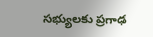సభ్యులకు ప్రగాఢ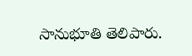సానుభూతి తెలిపారు.